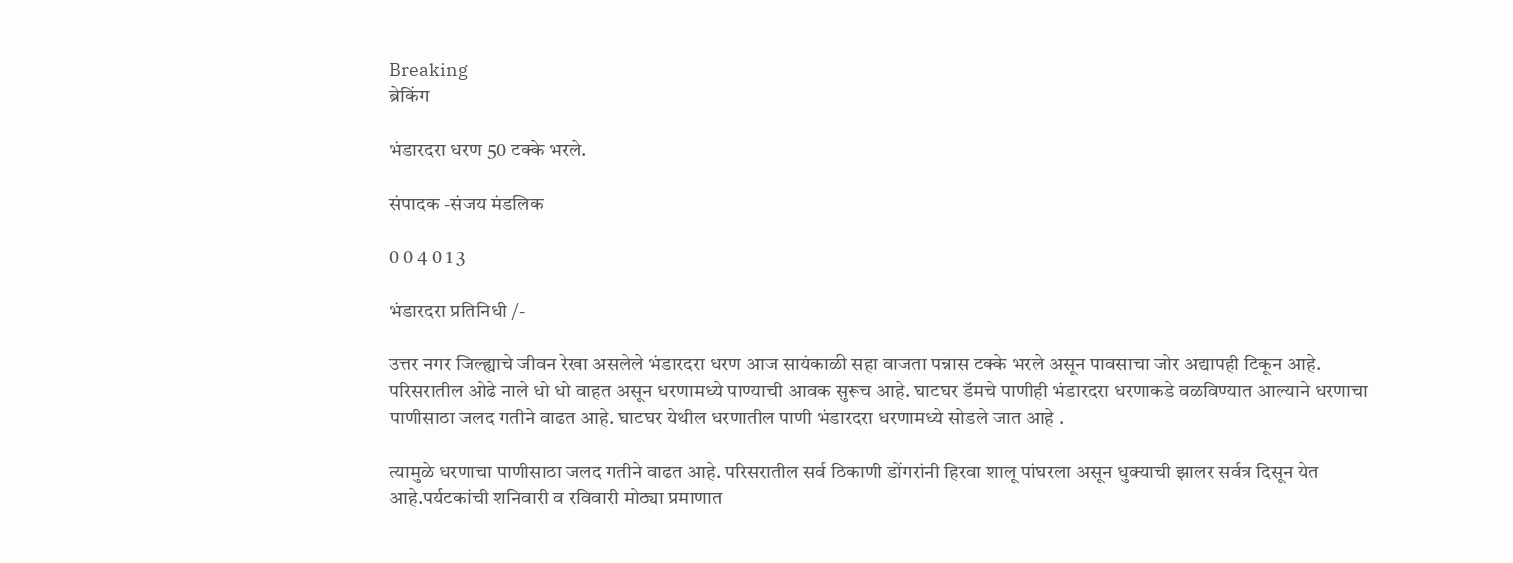Breaking
ब्रेकिंग

भंडारदरा धरण 50 टक्के भरले.

संपादक -संजय मंडलिक

0 0 4 0 1 3

भंडारदरा प्रतिनिधी /-

उत्तर नगर जिल्ह्याचे जीवन रेखा असलेले भंडारदरा धरण आज सायंकाळी सहा वाजता पन्नास टक्के भरले असून पावसाचा जोर अद्यापही टिकून आहे. परिसरातील ओढे नाले धो धो वाहत असून धरणामध्ये पाण्याची आवक सुरूच आहे. घाटघर डॅमचे पाणीही भंडारदरा धरणाकडे वळविण्यात आल्याने धरणाचा पाणीसाठा जलद गतीने वाढत आहे. घाटघर येथील धरणातील पाणी भंडारदरा धरणामध्ये सोडले जात आहे .

त्यामुळे धरणाचा पाणीसाठा जलद गतीने वाढत आहे. परिसरातील सर्व ठिकाणी डोंगरांनी हिरवा शालू पांघरला असून धुक्याची झालर सर्वत्र दिसून येत आहे.पर्यटकांची शनिवारी व रविवारी मोठ्या प्रमाणात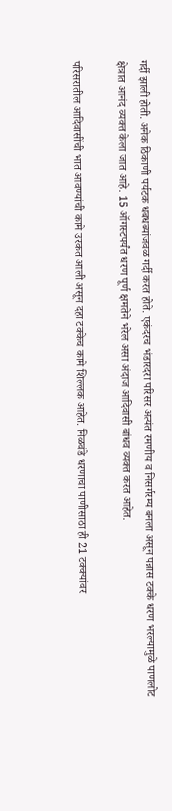गर्दी झाली होती. अनेक ठिकाणी पर्यटक धबधब्यांजवळ गर्दी करत होते. एकंदरच भंडारदरा परिसर अत्यंत रमणीय व निसर्गरम्य बनला असून पन्नास टक्के धरण भरल्यामुळे पाणलोट क्षेत्रात आनंद व्यक्त केला जात आहे. 15 ऑगस्टपर्यंत धरण पूर्ण क्षमतेने भरेल असा अंदाज आदिवासी बांधव व्यक्त करत आहेत.

परिसरातील आदिवासींची भात आवण्यांची कामे उरकत आली असून दहा टक्केच कामे शिल्लक आहेत. निळवंडे धरणाचा पाणीसाठा ही 21 टक्क्यांवर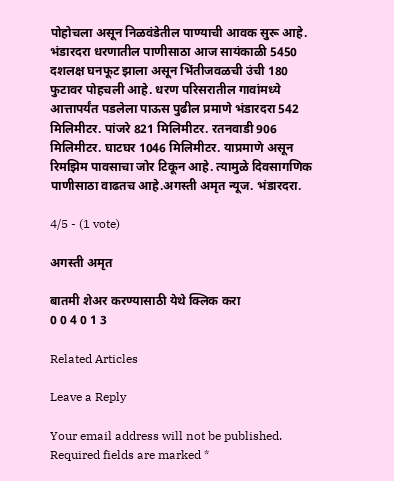पोहोचला असून निळवंडेतील पाण्याची आवक सुरू आहे. भंडारदरा धरणातील पाणीसाठा आज सायंकाळी 5450 दशलक्ष घनफूट झाला असून भिंतीजवळची उंची 180 फुटावर पोहचली आहे. धरण परिसरातील गावांमध्ये आत्तापर्यंत पडलेला पाऊस पुढील प्रमाणे भंडारदरा 542 मिलिमीटर. पांजरे 821 मिलिमीटर. रतनवाडी 906 मिलिमीटर. घाटघर 1046 मिलिमीटर. याप्रमाणे असून रिमझिम पावसाचा जोर टिकून आहे. त्यामुळे दिवसागणिक पाणीसाठा वाढतच आहे.अगस्ती अमृत न्यूज. भंडारदरा.

4/5 - (1 vote)

अगस्ती अमृत

बातमी शेअर करण्यासाठी येथे क्लिक करा
0 0 4 0 1 3

Related Articles

Leave a Reply

Your email address will not be published. Required fields are marked *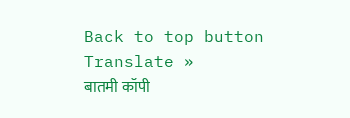Back to top button
Translate »
बातमी कॉपी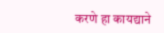करणे हा कायद्याने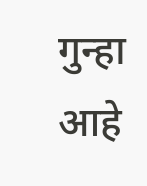गुन्हा आहे